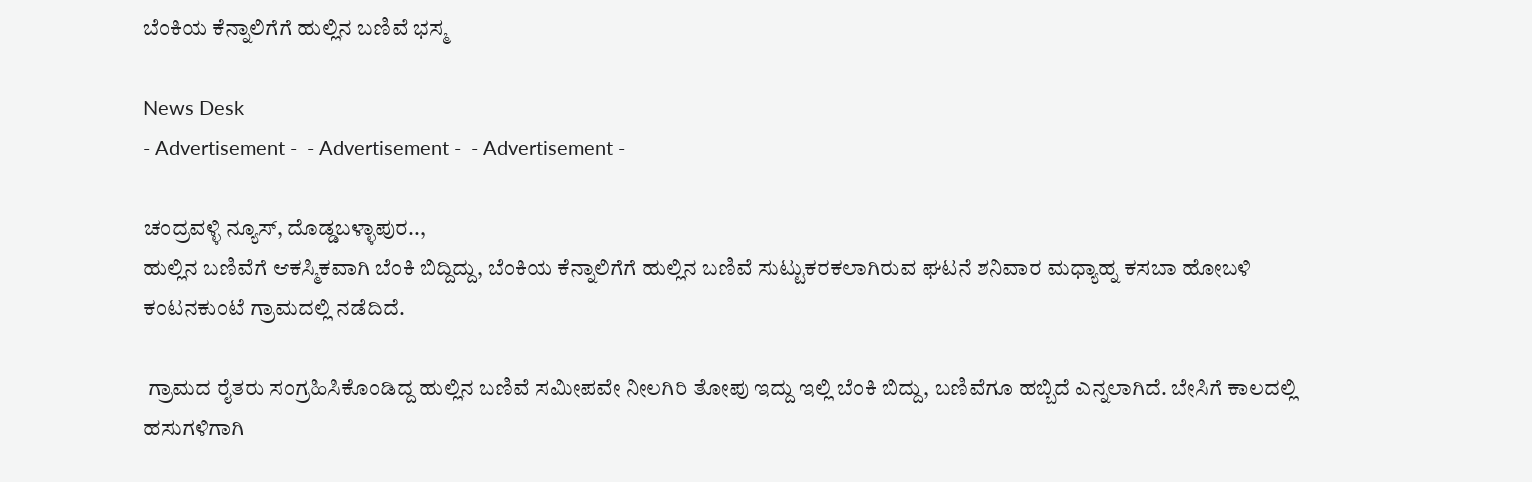ಬೆಂಕಿಯ ಕೆನ್ನಾಲಿಗೆಗೆ ಹುಲ್ಲಿನ ಬಣಿವೆ ಭಸ್ಮ

News Desk
- Advertisement -  - Advertisement -  - Advertisement -

ಚಂದ್ರವಳ್ಳಿ ನ್ಯೂಸ್, ದೊಡ್ಡಬಳ್ಳಾಪುರ..,
ಹುಲ್ಲಿನ ಬಣಿವೆಗೆ ಆಕಸ್ಮಿಕವಾಗಿ ಬೆಂಕಿ ಬಿದ್ದಿದ್ದು, ಬೆಂಕಿಯ ಕೆನ್ನಾಲಿಗೆಗೆ ಹುಲ್ಲಿನ ಬಣಿವೆ ಸುಟ್ಟುಕರಕಲಾಗಿರುವ ಘಟನೆ ಶನಿವಾರ ಮಧ್ಯಾಹ್ನ ಕಸಬಾ ಹೋಬಳಿ ಕಂಟನಕುಂಟೆ ಗ್ರಾಮದಲ್ಲಿ ನಡೆದಿದೆ.

 ಗ್ರಾಮದ ರೈತರು ಸಂಗ್ರಹಿಸಿಕೊಂಡಿದ್ದ ಹುಲ್ಲಿನ ಬಣಿವೆ ಸಮೀಪವೇ ನೀಲಗಿರಿ ತೋಪು ಇದ್ದು ಇಲ್ಲಿ ಬೆಂಕಿ ಬಿದ್ದು, ಬಣಿವೆಗೂ ಹಬ್ಬಿದೆ ಎನ್ನಲಾಗಿದೆ. ಬೇಸಿಗೆ ಕಾಲದಲ್ಲಿ ಹಸುಗಳಿಗಾಗಿ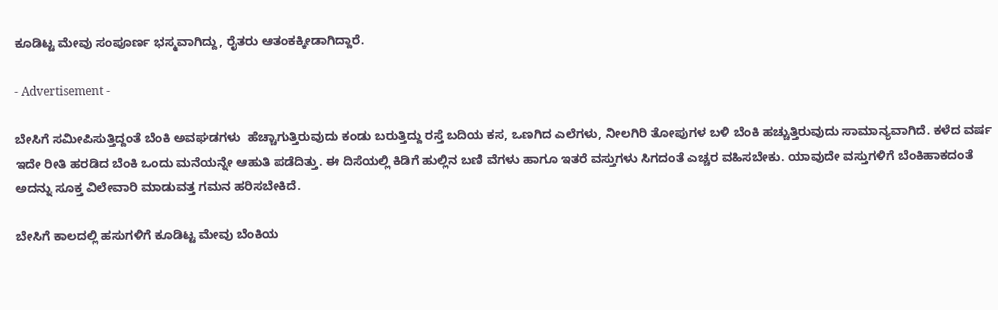ಕೂಡಿಟ್ಟ ಮೇವು ಸಂಪೂರ್ಣ ಭಸ್ಮವಾಗಿದ್ದು, ರೈತರು ಆತಂಕಕ್ಕೀಡಾಗಿದ್ದಾರೆ.

- Advertisement -

ಬೇಸಿಗೆ ಸಮೀಪಿಸುತ್ತಿದ್ದಂತೆ ಬೆಂಕಿ ಅವಘಡಗಳು  ಹೆಚ್ಚಾಗುತ್ತಿರುವುದು ಕಂಡು ಬರುತ್ತಿದ್ದು ರಸ್ತೆ ಬದಿಯ ಕಸ, ಒಣಗಿದ ಎಲೆಗಳು, ನೀಲಗಿರಿ ತೋಪುಗಳ ಬಳಿ ಬೆಂಕಿ ಹಚ್ಚುತ್ತಿರುವುದು ಸಾಮಾನ್ಯವಾಗಿದೆ. ಕಳೆದ ವರ್ಷ ಇದೇ ರೀತಿ ಹರಡಿದ ಬೆಂಕಿ ಒಂದು ಮನೆಯನ್ನೇ ಆಹುತಿ ಪಡೆದಿತ್ತು. ಈ ದಿಸೆಯಲ್ಲಿ ಕಿಡಿಗೆ ಹುಲ್ಲಿನ ಬಣಿ ವೆಗಳು ಹಾಗೂ ಇತರೆ ವಸ್ತುಗಳು ಸಿಗದಂತೆ ಎಚ್ಚರ ವಹಿಸಬೇಕು. ಯಾವುದೇ ವಸ್ತುಗಳಿಗೆ ಬೆಂಕಿಹಾಕದಂತೆ ಅದನ್ನು ಸೂಕ್ತ ವಿಲೇವಾರಿ ಮಾಡುವತ್ತ ಗಮನ ಹರಿಸಬೇಕಿದೆ.

ಬೇಸಿಗೆ ಕಾಲದಲ್ಲಿ ಹಸುಗಳಿಗೆ ಕೂಡಿಟ್ಟ ಮೇವು ಬೆಂಕಿಯ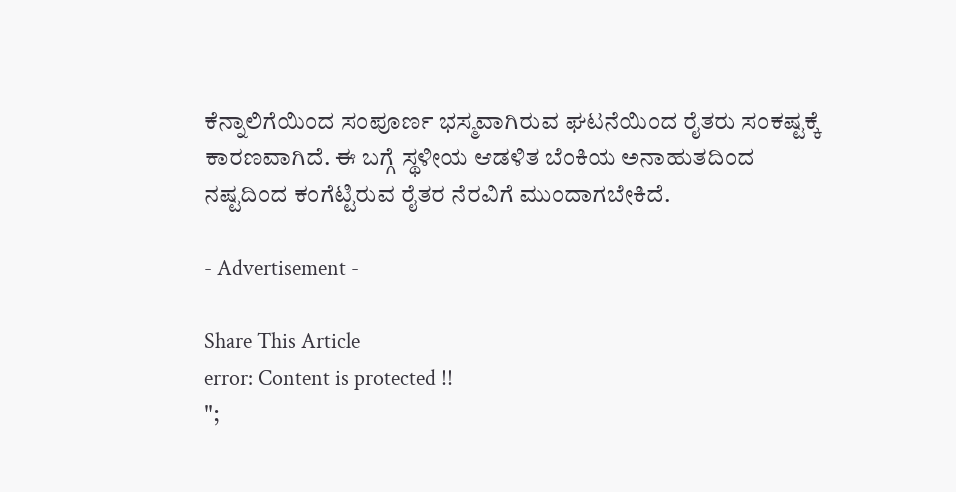ಕೆನ್ನಾಲಿಗೆಯಿಂದ ಸಂಪೂರ್ಣ ಭಸ್ಮವಾಗಿರುವ ಘಟನೆಯಿಂದ ರೈತರು ಸಂಕಷ್ಟಕ್ಕೆ ಕಾರಣವಾಗಿದೆ. ಈ ಬಗ್ಗೆ ಸ್ಥಳೀಯ ಆಡಳಿತ ಬೆಂಕಿಯ ಅನಾಹುತದಿಂದ ನಷ್ಟದಿಂದ ಕಂಗೆಟ್ಟಿರುವ ರೈತರ ನೆರವಿಗೆ ಮುಂದಾಗಬೇಕಿದೆ.

- Advertisement -

Share This Article
error: Content is protected !!
";